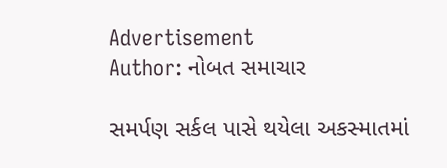Advertisement
Author: નોબત સમાચાર

સમર્પણ સર્કલ પાસે થયેલા અકસ્માતમાં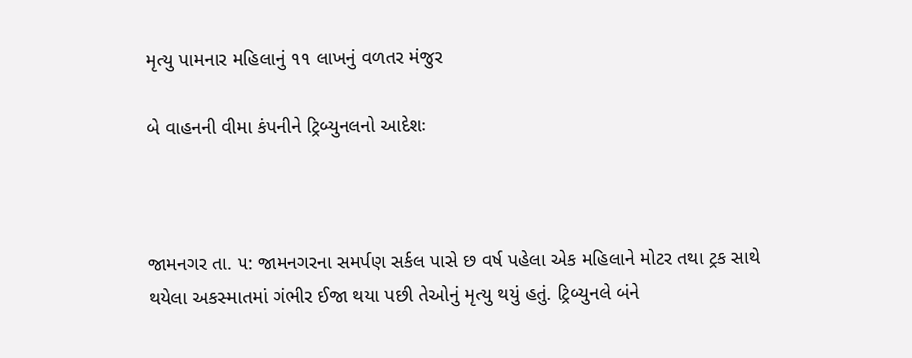મૃત્યુ પામનાર મહિલાનું ૧૧ લાખનું વળતર મંજુર

બે વાહનની વીમા કંપનીને ટ્રિબ્યુનલનો આદેશઃ



જામનગર તા. ૫: જામનગરના સમર્પણ સર્કલ પાસે છ વર્ષ પહેલા એક મહિલાને મોટર તથા ટ્રક સાથે થયેલા અકસ્માતમાં ગંભીર ઈજા થયા પછી તેઓનું મૃત્યુ થયું હતું. ટ્રિબ્યુનલે બંને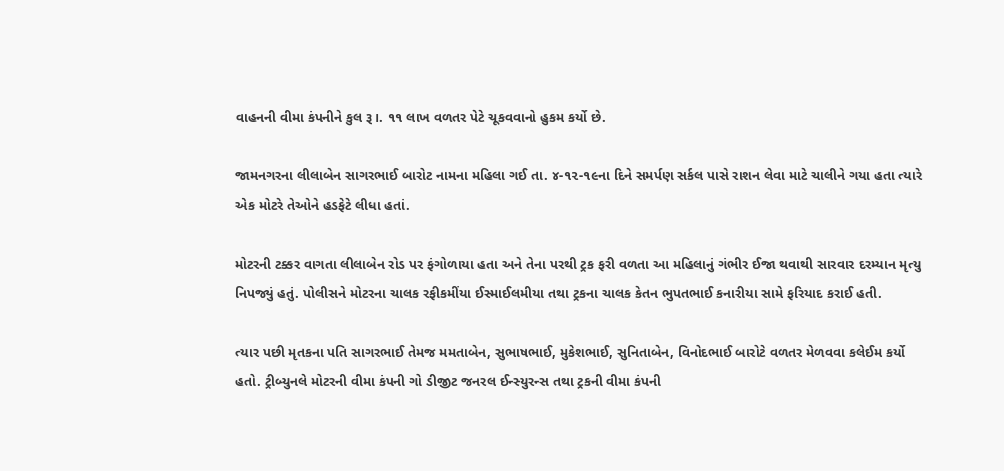વાહનની વીમા કંપનીને કુલ રૂ।. ૧૧ લાખ વળતર પેટે ચૂકવવાનો હુકમ કર્યો છે.

જામનગરના લીલાબેન સાગરભાઈ બારોટ નામના મહિલા ગઈ તા. ૪-૧૨-૧૯ના દિને સમર્પણ સર્કલ પાસે રાશન લેવા માટે ચાલીને ગયા હતા ત્યારે એક મોટરે તેઓને હડફેટે લીધા હતાં.

મોટરની ટક્કર વાગતા લીલાબેન રોડ પર ફંગોળાયા હતા અને તેના પરથી ટ્રક ફરી વળતા આ મહિલાનું ગંભીર ઈજા થવાથી સારવાર દરમ્યાન મૃત્યુ નિપજ્યું હતું. પોલીસને મોટરના ચાલક રફીકમીંયા ઈસ્માઈલમીયા તથા ટ્રકના ચાલક કેતન ભુપતભાઈ કનારીયા સામે ફરિયાદ કરાઈ હતી.

ત્યાર પછી મૃતકના પતિ સાગરભાઈ તેમજ મમતાબેન, સુભાષભાઈ, મુકેશભાઈ, સુનિતાબેન, વિનોદભાઈ બારોટે વળતર મેળવવા કલેઈમ કર્યો હતો. ટ્રીબ્યુનલે મોટરની વીમા કંપની ગો ડીજીટ જનરલ ઈન્સ્યુરન્સ તથા ટ્રકની વીમા કંપની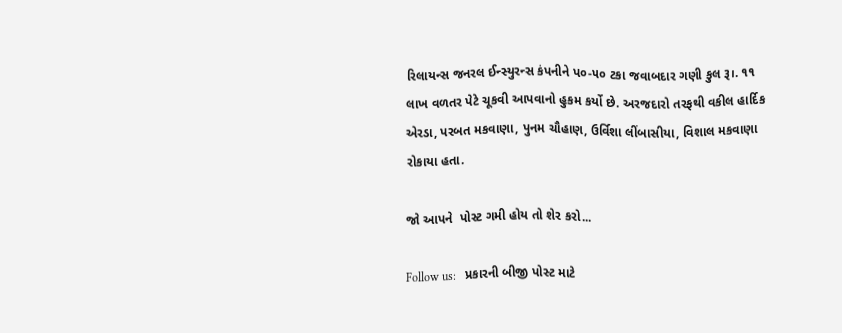રિલાયન્સ જનરલ ઈન્સ્યુરન્સ કંપનીને પ૦-૫૦ ટકા જવાબદાર ગણી કુલ રૂ।. ૧૧ લાખ વળતર પેટે ચૂકવી આપવાનો હુકમ કર્યો છે. અરજદારો તરફથી વકીલ હાર્દિક એરડા, પરબત મકવાણા, પુનમ ચૌહાણ, ઉર્વિશા લીંબાસીયા, વિશાલ મકવાણા રોકાયા હતા.

જો આપને  પોસ્ટ ગમી હોય તો શેર કરો...

Follow us:   પ્રકારની બીજી પોસ્ટ માટે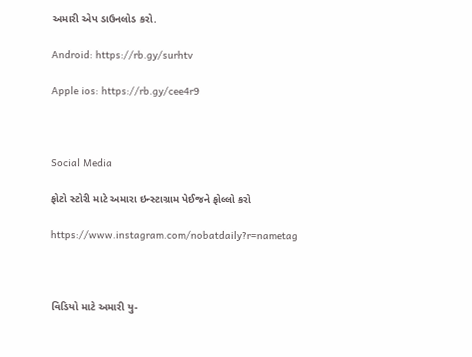અમારી એપ ડાઉનલોડ કરો.

Android: https://rb.gy/surhtv

Apple ios: https://rb.gy/cee4r9



Social Media

ફોટો સ્ટોરી માટે અમારા ઇન્સ્ટાગ્રામ પેઈજને ફોલ્લો કરો

https://www.instagram.com/nobatdaily?r=nametag



વિડિયો માટે અમારી યુ-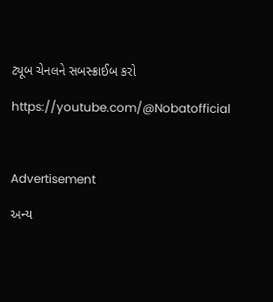ટ્યૂબ ચેનલને સબસ્ક્રાઈબ કરો

https://youtube.com/@Nobatofficial



Advertisement

અન્ય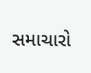સમાચારો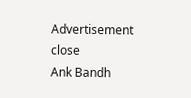Advertisement
close
Ank Bandh